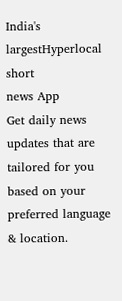India's largestHyperlocal short
news App
Get daily news updates that are tailored for you based on your preferred language & location.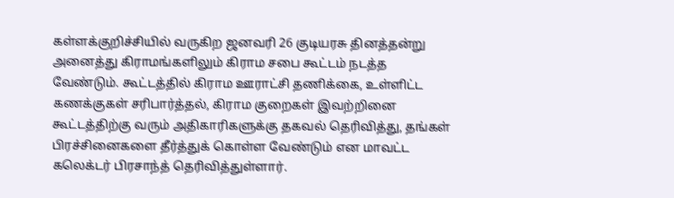கள்ளக்குறிச்சியில் வருகிற ஜனவரி 26 குடியரசு தினத்தன்று அனைத்து கிராமங்களிலும் கிராம சபை கூட்டம் நடத்த வேண்டும். கூட்டத்தில் கிராம ஊராட்சி தணிக்கை, உள்ளிட்ட கணக்குகள் சரிபார்த்தல், கிராம குறைகள் இவற்றினை கூட்டத்திற்கு வரும் அதிகாரிகளுக்கு தகவல் தெரிவித்து, தங்கள் பிரச்சினைகளை தீர்த்துக் கொள்ள வேண்டும் என மாவட்ட கலெக்டர் பிரசாந்த் தெரிவித்துள்ளார்.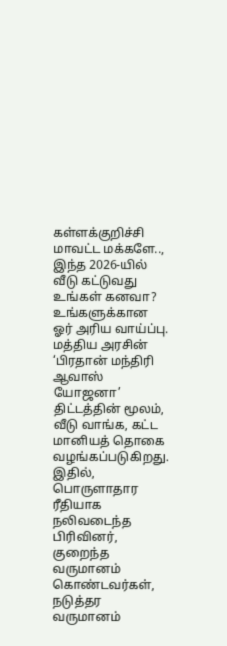கள்ளக்குறிச்சி மாவட்ட மக்களே.., இந்த 2026-யில் வீடு கட்டுவது உங்கள் கனவா? உங்களுக்கான ஓர் அரிய வாய்ப்பு. மத்திய அரசின் ‘பிரதான் மந்திரி ஆவாஸ் யோஜனா’ திட்டத்தின் மூலம், வீடு வாங்க, கட்ட மானியத் தொகை வழங்கப்படுகிறது. இதில், பொருளாதார ரீதியாக நலிவடைந்த பிரிவினர், குறைந்த வருமானம் கொண்டவர்கள், நடுத்தர வருமானம்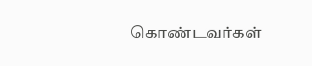கொண்டவர்கள்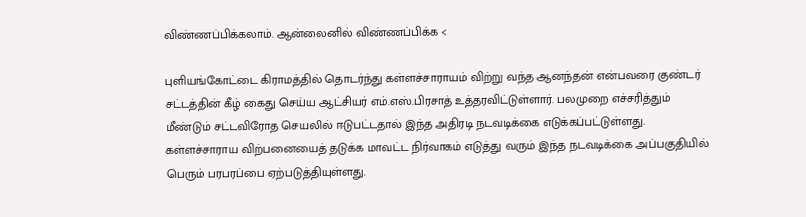விண்ணப்பிக்கலாம். ஆன்லைனில் விண்ணப்பிக்க <

புளியங்கோட்டை கிராமத்தில் தொடர்ந்து கள்ளச்சாராயம் விற்று வந்த ஆனந்தன் என்பவரை குண்டர் சட்டத்தின் கீழ் கைது செய்ய ஆட்சியர் எம்.எஸ்.பிரசாத் உத்தரவிட்டுள்ளார். பலமுறை எச்சரித்தும் மீண்டும் சட்டவிரோத செயலில் ஈடுபட்டதால் இந்த அதிரடி நடவடிக்கை எடுக்கப்பட்டுள்ளது. கள்ளச்சாராய விற்பனையைத் தடுக்க மாவட்ட நிர்வாகம் எடுத்து வரும் இந்த நடவடிக்கை அப்பகுதியில் பெரும் பரபரப்பை ஏற்படுத்தியுள்ளது.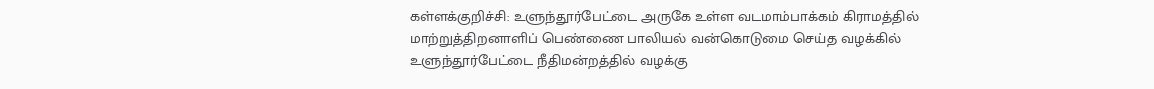கள்ளக்குறிச்சி: உளுந்தூர்பேட்டை அருகே உள்ள வடமாம்பாக்கம் கிராமத்தில் மாற்றுத்திறனாளிப் பெண்ணை பாலியல் வன்கொடுமை செய்த வழக்கில் உளுந்தூர்பேட்டை நீதிமன்றத்தில் வழக்கு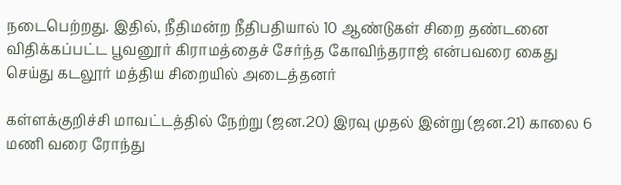நடைபெற்றது. இதில், நீதிமன்ற நீதிபதியால் 10 ஆண்டுகள் சிறை தண்டனை விதிக்கப்பட்ட பூவனூர் கிராமத்தைச் சேர்ந்த கோவிந்தராஜ் என்பவரை கைது செய்து கடலூர் மத்திய சிறையில் அடைத்தனர்

கள்ளக்குறிச்சி மாவட்டத்தில் நேற்று (ஜன.20) இரவு முதல் இன்று (ஜன.21) காலை 6 மணி வரை ரோந்து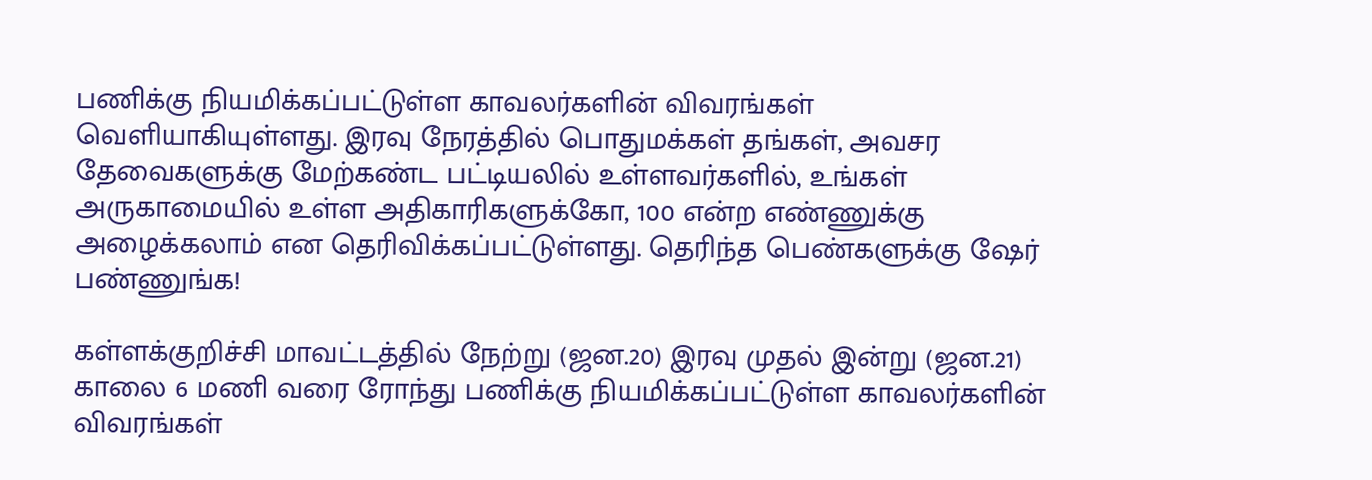பணிக்கு நியமிக்கப்பட்டுள்ள காவலர்களின் விவரங்கள் வெளியாகியுள்ளது. இரவு நேரத்தில் பொதுமக்கள் தங்கள், அவசர தேவைகளுக்கு மேற்கண்ட பட்டியலில் உள்ளவர்களில், உங்கள் அருகாமையில் உள்ள அதிகாரிகளுக்கோ, 100 என்ற எண்ணுக்கு அழைக்கலாம் என தெரிவிக்கப்பட்டுள்ளது. தெரிந்த பெண்களுக்கு ஷேர் பண்ணுங்க!

கள்ளக்குறிச்சி மாவட்டத்தில் நேற்று (ஜன.20) இரவு முதல் இன்று (ஜன.21) காலை 6 மணி வரை ரோந்து பணிக்கு நியமிக்கப்பட்டுள்ள காவலர்களின் விவரங்கள்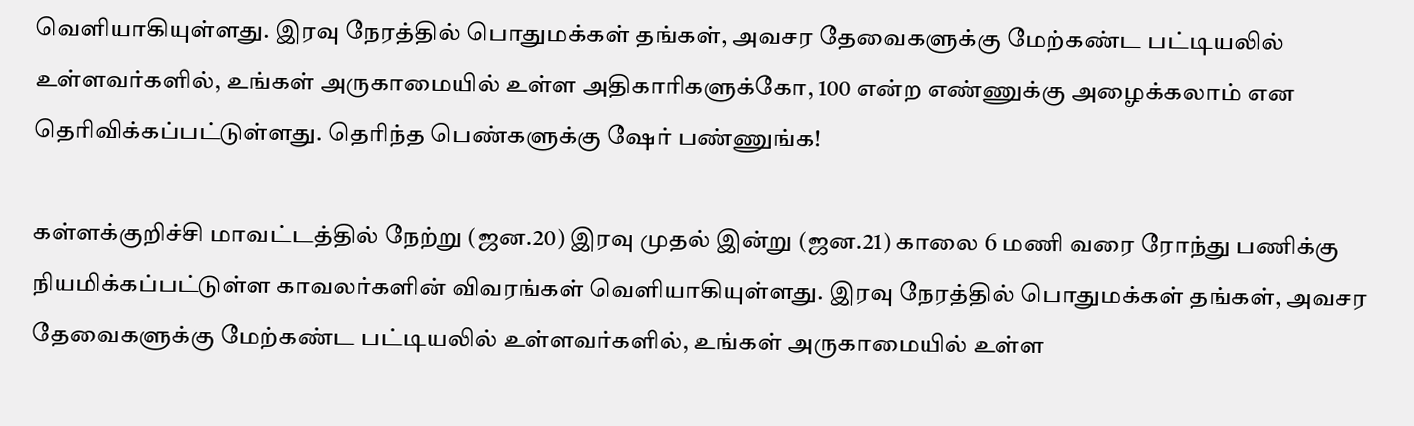வெளியாகியுள்ளது. இரவு நேரத்தில் பொதுமக்கள் தங்கள், அவசர தேவைகளுக்கு மேற்கண்ட பட்டியலில் உள்ளவர்களில், உங்கள் அருகாமையில் உள்ள அதிகாரிகளுக்கோ, 100 என்ற எண்ணுக்கு அழைக்கலாம் என தெரிவிக்கப்பட்டுள்ளது. தெரிந்த பெண்களுக்கு ஷேர் பண்ணுங்க!

கள்ளக்குறிச்சி மாவட்டத்தில் நேற்று (ஜன.20) இரவு முதல் இன்று (ஜன.21) காலை 6 மணி வரை ரோந்து பணிக்கு நியமிக்கப்பட்டுள்ள காவலர்களின் விவரங்கள் வெளியாகியுள்ளது. இரவு நேரத்தில் பொதுமக்கள் தங்கள், அவசர தேவைகளுக்கு மேற்கண்ட பட்டியலில் உள்ளவர்களில், உங்கள் அருகாமையில் உள்ள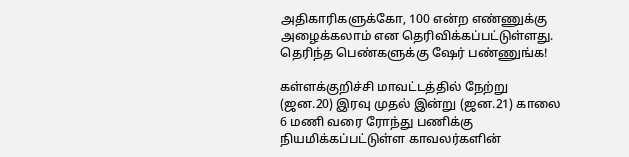அதிகாரிகளுக்கோ, 100 என்ற எண்ணுக்கு அழைக்கலாம் என தெரிவிக்கப்பட்டுள்ளது. தெரிந்த பெண்களுக்கு ஷேர் பண்ணுங்க!

கள்ளக்குறிச்சி மாவட்டத்தில் நேற்று (ஜன.20) இரவு முதல் இன்று (ஜன.21) காலை 6 மணி வரை ரோந்து பணிக்கு நியமிக்கப்பட்டுள்ள காவலர்களின்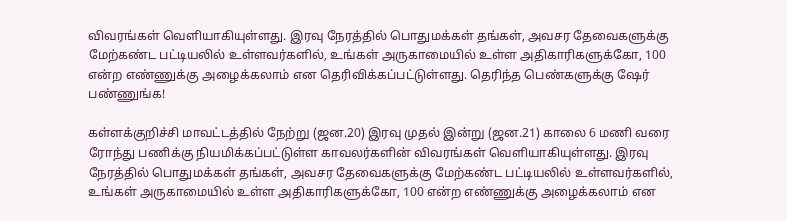விவரங்கள் வெளியாகியுள்ளது. இரவு நேரத்தில் பொதுமக்கள் தங்கள், அவசர தேவைகளுக்கு மேற்கண்ட பட்டியலில் உள்ளவர்களில், உங்கள் அருகாமையில் உள்ள அதிகாரிகளுக்கோ, 100 என்ற எண்ணுக்கு அழைக்கலாம் என தெரிவிக்கப்பட்டுள்ளது. தெரிந்த பெண்களுக்கு ஷேர் பண்ணுங்க!

கள்ளக்குறிச்சி மாவட்டத்தில் நேற்று (ஜன.20) இரவு முதல் இன்று (ஜன.21) காலை 6 மணி வரை ரோந்து பணிக்கு நியமிக்கப்பட்டுள்ள காவலர்களின் விவரங்கள் வெளியாகியுள்ளது. இரவு நேரத்தில் பொதுமக்கள் தங்கள், அவசர தேவைகளுக்கு மேற்கண்ட பட்டியலில் உள்ளவர்களில், உங்கள் அருகாமையில் உள்ள அதிகாரிகளுக்கோ, 100 என்ற எண்ணுக்கு அழைக்கலாம் என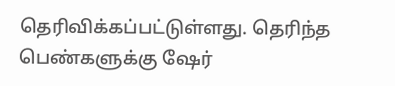தெரிவிக்கப்பட்டுள்ளது. தெரிந்த பெண்களுக்கு ஷேர்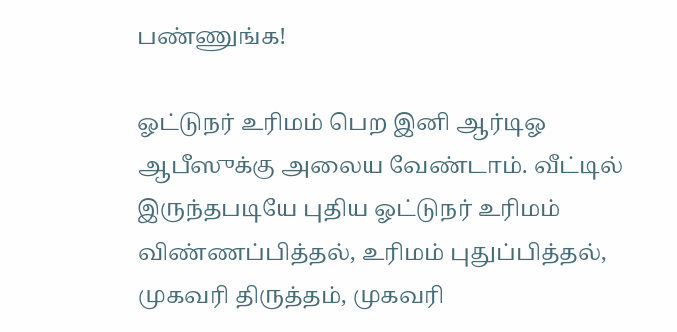பண்ணுங்க!

ஓட்டுநர் உரிமம் பெற இனி ஆர்டிஓ ஆபீஸுக்கு அலைய வேண்டாம். வீட்டில் இருந்தபடியே புதிய ஓட்டுநர் உரிமம் விண்ணப்பித்தல், உரிமம் புதுப்பித்தல், முகவரி திருத்தம், முகவரி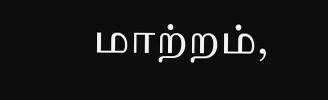மாற்றம்,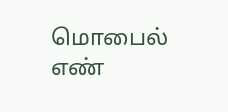மொபைல் எண்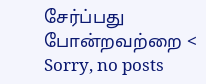சேர்ப்பது போன்றவற்றை <
Sorry, no posts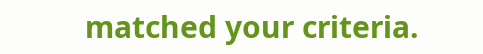matched your criteria.